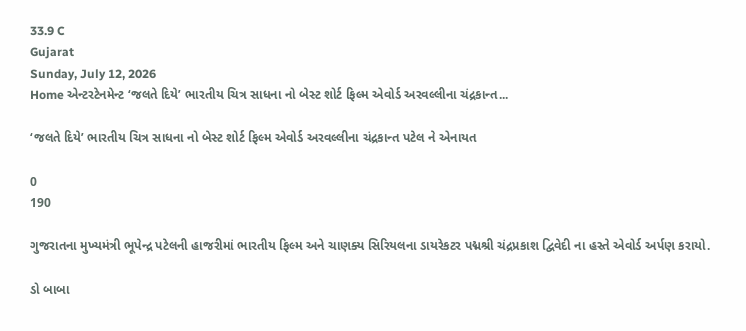33.9 C
Gujarat
Sunday, July 12, 2026
Home એન્ટરટેનમેન્ટ ‘જલતે દિયે’ ભારતીય ચિત્ર સાધના નો બેસ્ટ શોર્ટ ફિલ્મ એવોર્ડ અરવલ્લીના ચંદ્રકાન્ત...

‘જલતે દિયે’ ભારતીય ચિત્ર સાધના નો બેસ્ટ શોર્ટ ફિલ્મ એવોર્ડ અરવલ્લીના ચંદ્રકાન્ત પટેલ ને એનાયત

0
190

ગુજરાતના મુખ્યમંત્રી ભૂપેન્દ્ર પટેલની હાજરીમાં ભારતીય ફિલ્મ અને ચાણક્ય સિરિયલના ડાયરેકટર પદ્મશ્રી ચંદ્રપ્રકાશ દ્વિવેદી ના હસ્તે એવોર્ડ અર્પણ કરાયો.

ડો બાબા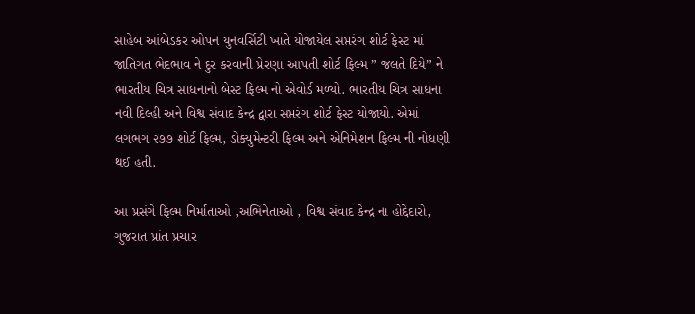સાહેબ આંબેડકર ઓપન યુનવર્સિટી ખાતે યોજાયેલ સપ્તરંગ શોર્ટ ફેસ્ટ માં જાતિગત ભેદભાવ ને દુર કરવાની પ્રેરણા આપતી શોર્ટ ફિલ્મ ” જલતે દિયે” ને ભારતીય ચિત્ર સાધનાનો બેસ્ટ ફિલ્મ નો એવોર્ડ મળ્યો. ભારતીય ચિત્ર સાધના નવી દિલ્હી અને વિશ્વ સંવાદ કેન્દ્ર દ્વારા સપ્તરંગ શોર્ટ ફેસ્ટ યોજાયો. એમાં લગભગ ૨૭૭ શોર્ટ ફિલ્મ, ડોક્યુમેન્ટરી ફિલ્મ અને એનિમેશન ફિલ્મ ની નોધણી થઈ હતી.

આ પ્રસંગે ફિલ્મ નિર્માતાઓ ,અભિનેતાઓ , વિશ્વ સંવાદ કેન્દ્ર ના હોદ્દેદારો, ગુજરાત પ્રાંત પ્રચાર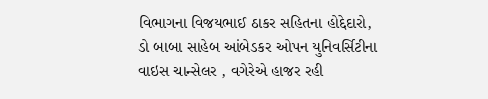વિભાગના વિજયભાઈ ઠાકર સહિતના હોદ્દેદારો, ડો બાબા સાહેબ આંબેડકર ઓપન યુનિવર્સિટીના વાઇસ ચાન્સેલર , વગેરેએ હાજર રહી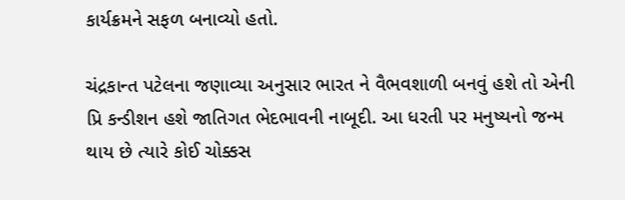કાર્યક્રમને સફળ બનાવ્યો હતો.

ચંદ્રકાન્ત પટેલના જણાવ્યા અનુસાર ભારત ને વૈભવશાળી બનવું હશે તો એની પ્રિ કન્ડીશન હશે જાતિગત ભેદભાવની નાબૂદી. આ ધરતી પર મનુષ્યનો જન્મ થાય છે ત્યારે કોઈ ચોક્કસ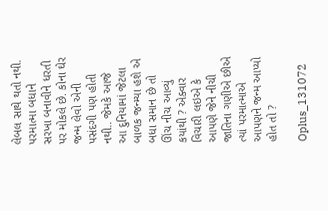લેબલ સાથે થતો નથી. પરમાત્મા બધાને સરખા બનાવીને ધરતી પર મોકલે છે. કોના ઘેર જન્મ લેવો એની પસંદગી પણ હોતી નથી.. જેમકે આજે આ દુનિયામાં જેટલા બાળક જન્મ્યા હશે એ બધા સમાન છે તો ઊંચ નીચ આવ્યું કયાંથી ? એક્વાર વિચારી લઇએ કે આપણે જેને નીચી જાતિના ગણીએ છીએ ત્યાં પરમાત્માએ આપણને જન્મ આપ્યો હોત તો ?

Oplus_131072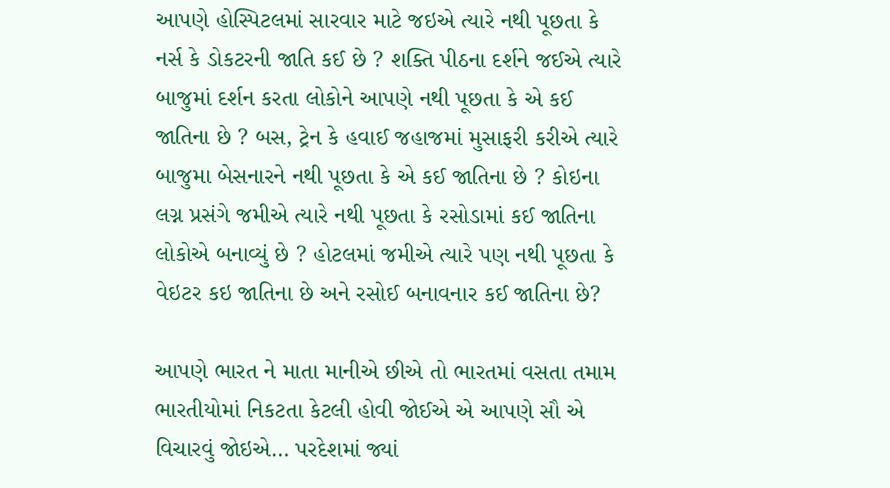આપણે હોસ્પિટલમાં સારવાર માટે જઇએ ત્યારે નથી પૂછતા કે નર્સ કે ડોકટરની જાતિ કઈ છે ? શક્તિ પીઠના દર્શને જઈએ ત્યારે બાજુમાં દર્શન કરતા લોકોને આપણે નથી પૂછતા કે એ કઈ જાતિના છે ? બસ, ટ્રેન કે હવાઈ જહાજમાં મુસાફરી કરીએ ત્યારે બાજુમા બેસનારને નથી પૂછતા કે એ કઈ જાતિના છે ? કોઇના લગ્ન પ્રસંગે જમીએ ત્યારે નથી પૂછતા કે રસોડામાં કઈ જાતિના લોકોએ બનાવ્યું છે ? હોટલમાં જમીએ ત્યારે પણ નથી પૂછતા કે વેઇટર કઇ જાતિના છે અને રસોઈ બનાવનાર કઈ જાતિના છે?

આપણે ભારત ને માતા માનીએ છીએ તો ભારતમાં વસતા તમામ ભારતીયોમાં નિકટતા કેટલી હોવી જોઈએ એ આપણે સૌ એ વિચારવું જોઇએ… પરદેશમાં જ્યાં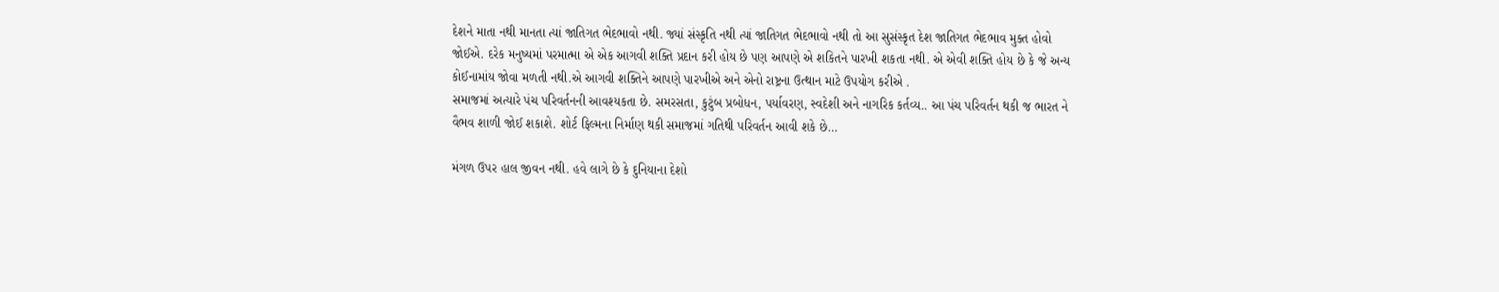દેશને માતા નથી માનતા ત્યાં જાતિગત ભેદભાવો નથી. જ્યાં સંસ્કૃતિ નથી ત્યાં જાતિગત ભેદભાવો નથી તો આ સુસંસ્કૃત દેશ જાતિગત ભેદભાવ મુક્ત હોવો જોઈએ. દરેક મનુષ્યમાં પરમાત્મા એ એક આગવી શક્તિ પ્રદાન કરી હોય છે પણ આપણે એ શકિતને પારખી શકતા નથી. એ એવી શક્તિ હોય છે કે જે અન્ય કોઈનામાંય જોવા મળતી નથી.એ આગવી શક્તિને આપણે પારખીએ અને એનો રાષ્ટ્રના ઉત્થાન માટે ઉપયોગ કરીએ .
સમાજમાં અત્યારે પંચ પરિવર્તનની આવશ્યકતા છે. સમરસતા, કુટુંબ પ્રબોધન, પર્યાવરણ, સ્વદેશી અને નાગરિક કર્તવ્ય.. આ પંચ પરિવર્તન થકી જ ભારત ને વૈભવ શાળી જોઈ શકાશે. શોર્ટ ફિલ્મના નિર્માણ થકી સમાજમાં ગતિથી પરિવર્તન આવી શકે છે…

મંગળ ઉપર હાલ જીવન નથી. હવે લાગે છે કે દુનિયાના દેશો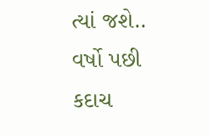ત્યાં જશે.. વર્ષો પછી કદાચ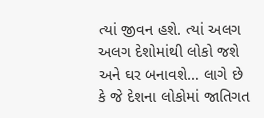ત્યાં જીવન હશે. ત્યાં અલગ અલગ દેશોમાંથી લોકો જશે અને ઘર બનાવશે… લાગે છે કે જે દેશના લોકોમાં જાતિગત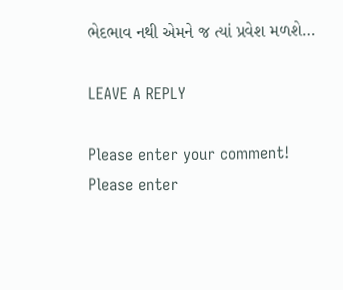ભેદભાવ નથી એમને જ ત્યાં પ્રવેશ મળશે…

LEAVE A REPLY

Please enter your comment!
Please enter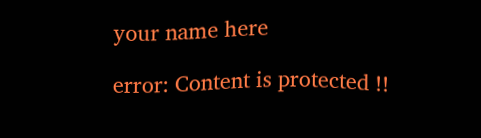your name here

error: Content is protected !!